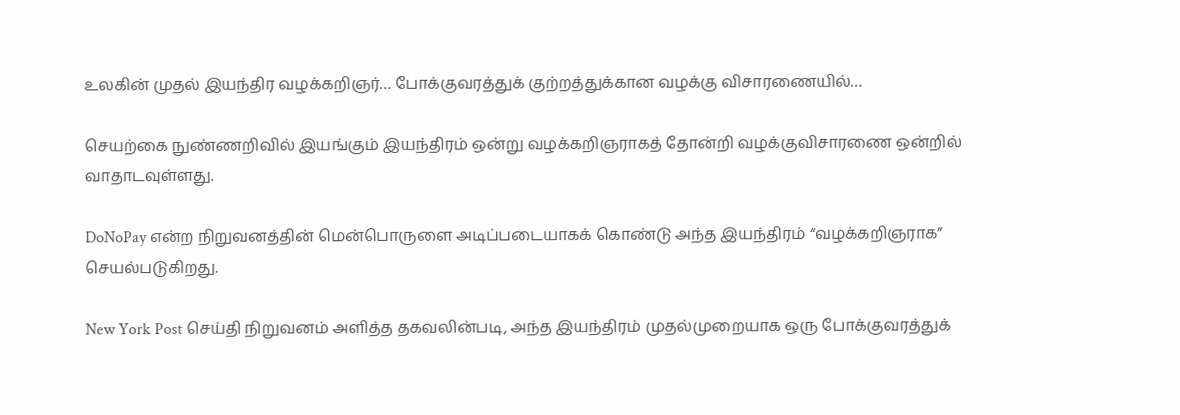உலகின் முதல் இயந்திர வழக்கறிஞர்… போக்குவரத்துக் குற்றத்துக்கான வழக்கு விசாரணையில்…

செயற்கை நுண்ணறிவில் இயங்கும் இயந்திரம் ஒன்று வழக்கறிஞராகத் தோன்றி வழக்குவிசாரணை ஒன்றில் வாதாடவுள்ளது.

DoNoPay என்ற நிறுவனத்தின் மென்பொருளை அடிப்படையாகக் கொண்டு அந்த இயந்திரம் “வழக்கறிஞராக” செயல்படுகிறது.

New York Post செய்தி நிறுவனம் அளித்த தகவலின்படி, அந்த இயந்திரம் முதல்முறையாக ஒரு போக்குவரத்துக்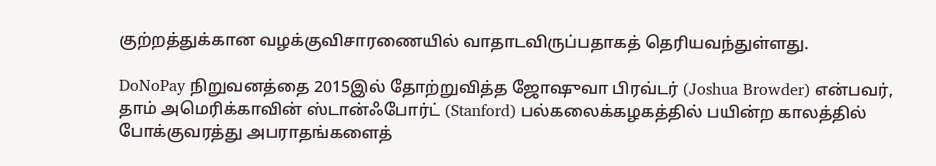குற்றத்துக்கான வழக்குவிசாரணையில் வாதாடவிருப்பதாகத் தெரியவந்துள்ளது.

DoNoPay நிறுவனத்தை 2015இல் தோற்றுவித்த ஜோஷுவா பிரவ்டர் (Joshua Browder) என்பவர், தாம் அமெரிக்காவின் ஸ்டான்ஃபோர்ட் (Stanford) பல்கலைக்கழகத்தில் பயின்ற காலத்தில் போக்குவரத்து அபராதங்களைத்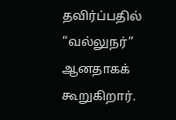தவிர்ப்பதில் “வல்லுநர்” ஆனதாகக் கூறுகிறார்.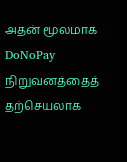அதன் மூலமாக DoNoPay நிறுவனத்தைத் தற்செயலாக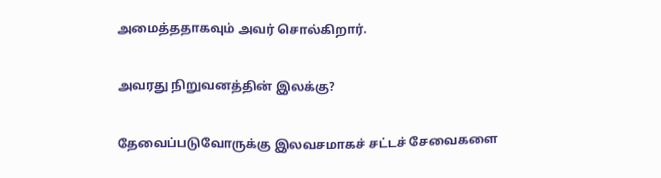அமைத்ததாகவும் அவர் சொல்கிறார்.

அவரது நிறுவனத்தின் இலக்கு?

தேவைப்படுவோருக்கு இலவசமாகச் சட்டச் சேவைகளை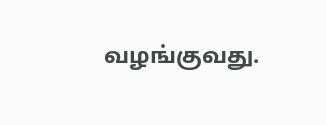வழங்குவது.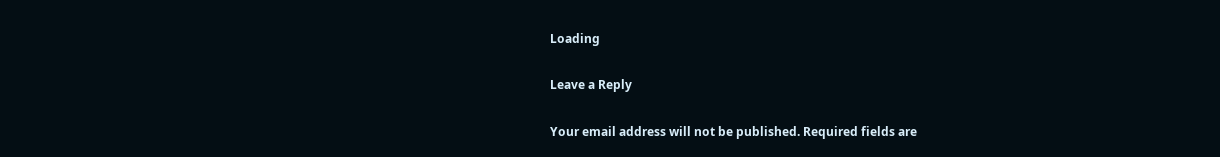Loading

Leave a Reply

Your email address will not be published. Required fields are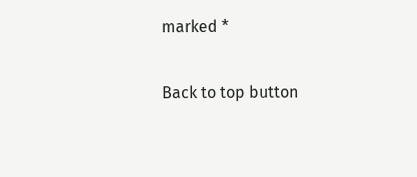marked *

Back to top button